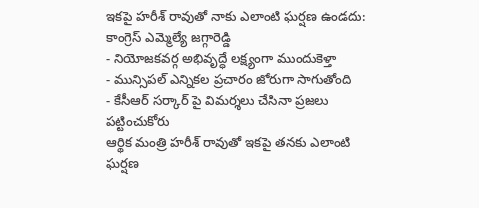ఇకపై హరీశ్ రావుతో నాకు ఎలాంటి ఘర్షణ ఉండదు: కాంగ్రెస్ ఎమ్మెల్యే జగ్గారెడ్డి
- నియోజకవర్గ అభివృద్ధే లక్ష్యంగా ముందుకెళ్తా
- మున్సిపల్ ఎన్నికల ప్రచారం జోరుగా సాగుతోంది
- కేసీఆర్ సర్కార్ పై విమర్శలు చేసినా ప్రజలు పట్టించుకోరు
ఆర్థిక మంత్రి హరీశ్ రావుతో ఇకపై తనకు ఎలాంటి ఘర్షణ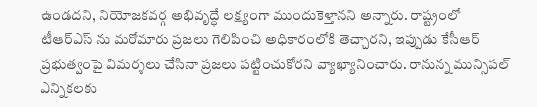ఉండదని, నియోజకవర్గ అభివృద్ధే లక్ష్యంగా ముందుకెళ్తానని అన్నారు. రాష్ట్రంలో టీఆర్ఎస్ ను మరోమారు ప్రజలు గెలిపించి అధికారంలోకి తెచ్చారని, ఇప్పుడు కేసీఆర్ ప్రభుత్వంపై విమర్శలు చేసినా ప్రజలు పట్టించుకోరని వ్యాఖ్యానించారు. రానున్న మున్సిపల్ ఎన్నికలకు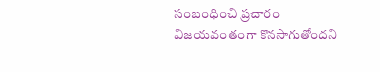సంబంధించి ప్రచారం విజయవంతంగా కొనసాగుతోందని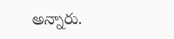అన్నారు.